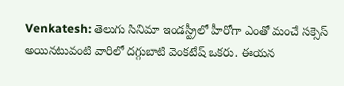Venkatesh: తెలుగు సినిమా ఇండస్ట్రీలో హీరోగా ఎంతో మంచే సక్సెస్ అయినటువంటి వారిలో దగ్గుబాటి వెంకటేష్ ఒకరు. ఈయన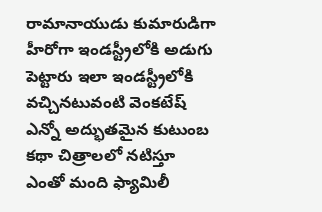రామానాయుడు కుమారుడిగా హీరోగా ఇండస్ట్రీలోకి అడుగు పెట్టారు ఇలా ఇండస్ట్రీలోకి వచ్చినటువంటి వెంకటేష్ ఎన్నో అద్భుతమైన కుటుంబ కథా చిత్రాలలో నటిస్తూ ఎంతో మంది ఫ్యామిలీ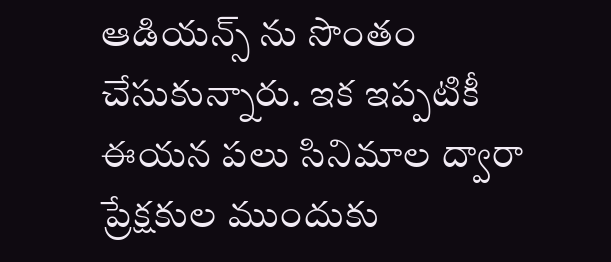ఆడియన్స్ ను సొంతం చేసుకున్నారు. ఇక ఇప్పటికీ ఈయన పలు సినిమాల ద్వారా ప్రేక్షకుల ముందుకు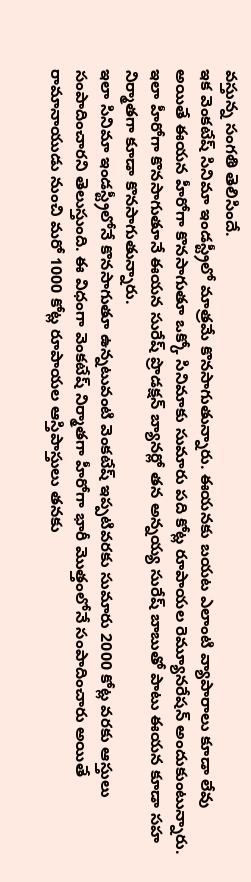వస్తున్న సంగతి తెలిసిందే.
ఇక వెంకటేష్ సినిమా ఇండస్ట్రీలో మాత్రమే కొనసాగుతున్నారు. ఈయనకు బయట ఎలాంటి వ్యాపారాలు కూడా లేవు అయితే ఈయన హీరోగా కొనసాగుతూ ఒక్కో సినిమాకు సుమారు పది కోట్ల రూపాయల రెమ్యూనరేషన్ అందుకుంటున్నారు. ఇలా హీరోగా కొనసాగుతూనే ఈయన సురేష్ ప్రొడక్షన్ బ్యానర్లో తన అన్నయ్య సురేష్ బాబుతో పాటు ఈయన కూడా సహ నిర్మాతగా కూడా కొనసాగుతున్నారు.
ఇలా సినిమా ఇండస్ట్రీలోనే కొనసాగుతూ ఉన్నటువంటి వెంకటేష్ ఇప్పటివరకు సుమారు 2000 కోట్ల వరకు ఆస్తులు సంపాదించారని తెలుస్తుంది. ఈ విధంగా వెంకటేష్ నిర్మాతగా హీరోగా భారీ మొత్తంలోనే సంపాదించారు అయితే రామానాయుడు నుంచి మరో 1000 కోట్ల రూపాయల ఆస్తిపాస్తులు తనకు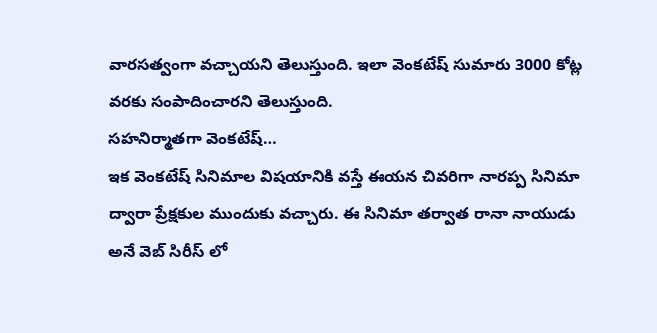వారసత్వంగా వచ్చాయని తెలుస్తుంది. ఇలా వెంకటేష్ సుమారు 3000 కోట్ల వరకు సంపాదించారని తెలుస్తుంది.
సహనిర్మాతగా వెంకటేష్…
ఇక వెంకటేష్ సినిమాల విషయానికి వస్తే ఈయన చివరిగా నారప్ప సినిమా ద్వారా ప్రేక్షకుల ముందుకు వచ్చారు. ఈ సినిమా తర్వాత రానా నాయుడు అనే వెబ్ సిరీస్ లో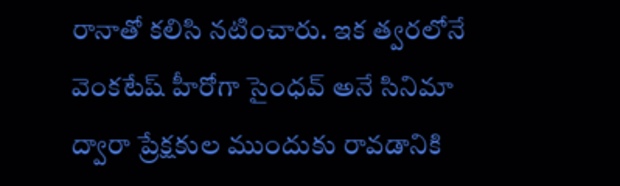రానాతో కలిసి నటించారు. ఇక త్వరలోనే వెంకటేష్ హీరోగా సైంధవ్ అనే సినిమా ద్వారా ప్రేక్షకుల ముందుకు రావడానికి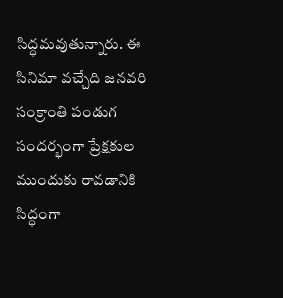సిద్ధమవుతున్నారు. ఈ సినిమా వచ్చేది జనవరి సంక్రాంతి పండుగ సందర్భంగా ప్రేక్షకుల ముందుకు రావడానికి సిద్ధంగా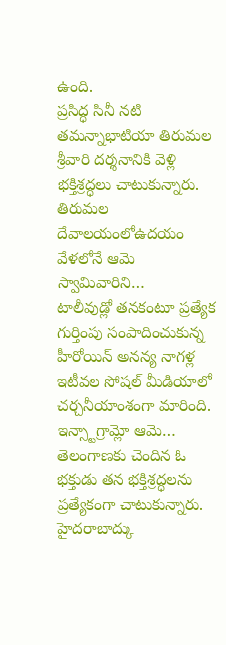ఉంది.
ప్రసిద్ధ సినీ నటి తమన్నాభాటియా తిరుమల శ్రీవారి దర్శనానికి వెళ్లి భక్తిశ్రద్ధలు చాటుకున్నారు. తిరుమల దేవాలయంలోఉదయం వేళలోనే ఆమె స్వామివారిని…
టాలీవుడ్లో తనకంటూ ప్రత్యేక గుర్తింపు సంపాదించుకున్న హీరోయిన్ అనన్య నాగళ్ల ఇటీవల సోషల్ మీడియాలో చర్చనీయాంశంగా మారింది. ఇన్స్టాగ్రామ్లో ఆమె…
తెలంగాణకు చెందిన ఓ భక్తుడు తన భక్తిశ్రద్ధలను ప్రత్యేకంగా చాటుకున్నారు. హైదరాబాద్కు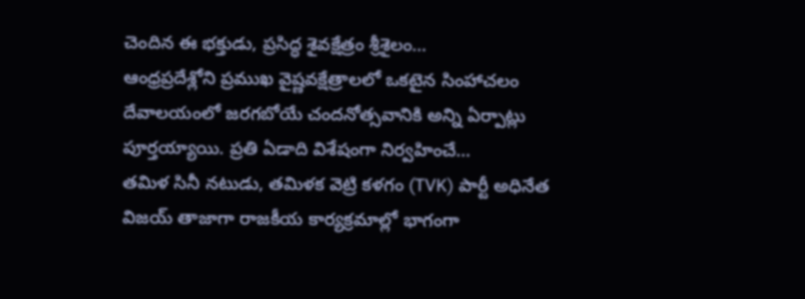చెందిన ఈ భక్తుడు, ప్రసిద్ధ శైవక్షేత్రం శ్రీశైలం…
ఆంధ్రప్రదేశ్లోని ప్రముఖ వైష్ణవక్షేత్రాలలో ఒకటైన సింహాచలం దేవాలయంలో జరగబోయే చందనోత్సవానికి అన్ని ఏర్పాట్లు పూర్తయ్యాయి. ప్రతి ఏడాది విశేషంగా నిర్వహించే…
తమిళ సినీ నటుడు, తమిళక వెట్రి కళగం (TVK) పార్టీ అధినేత విజయ్ తాజాగా రాజకీయ కార్యక్రమాల్లో భాగంగా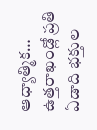ఆధ్యాత్మిక…
ఉత్తరాఖండ్లో ప్రతి ఏడాది భక్తుల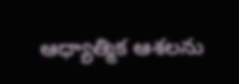ఆధ్యాత్మిక ఆశలను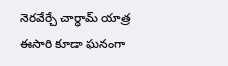నెరవేర్చే చార్ధామ్ యాత్ర ఈసారి కూడా ఘనంగా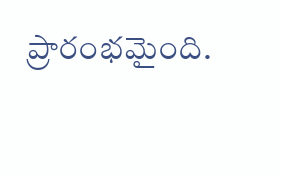ప్రారంభమైంది.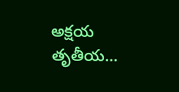అక్షయ తృతీయ…